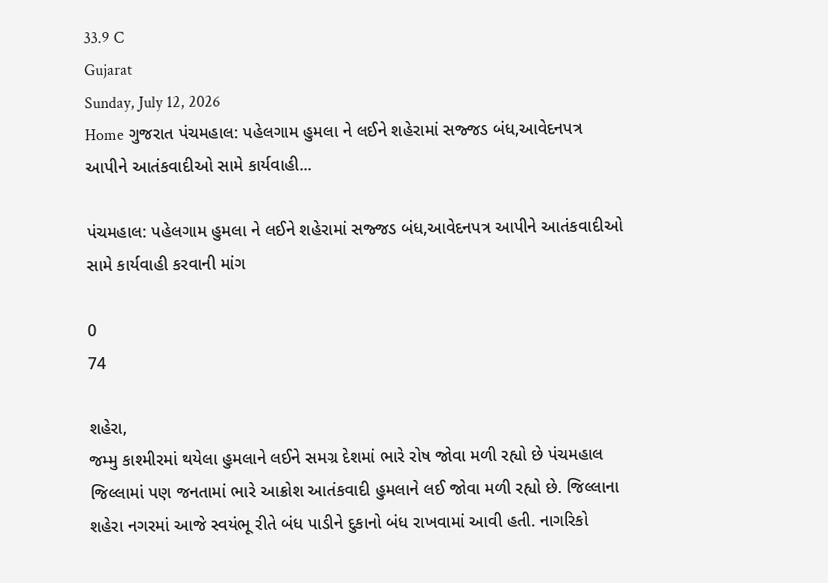33.9 C
Gujarat
Sunday, July 12, 2026
Home ગુજરાત પંચમહાલ: પહેલગામ હુમલા ને લઈને શહેરામાં સજ્જડ બંધ,આવેદનપત્ર આપીને આતંકવાદીઓ સામે કાર્યવાહી...

પંચમહાલ: પહેલગામ હુમલા ને લઈને શહેરામાં સજ્જડ બંધ,આવેદનપત્ર આપીને આતંકવાદીઓ સામે કાર્યવાહી કરવાની માંગ

0
74

શહેરા,
જમ્મુ કાશ્મીરમાં થયેલા હુમલાને લઈને સમગ્ર દેશમાં ભારે રોષ જોવા મળી રહ્યો છે પંચમહાલ જિલ્લામાં પણ જનતામાં ભારે આક્રોશ આતંકવાદી હુમલાને લઈ જોવા મળી રહ્યો છે. જિલ્લાના શહેરા નગરમાં આજે સ્વયંભૂ રીતે બંધ પાડીને દુકાનો બંધ રાખવામાં આવી હતી. નાગરિકો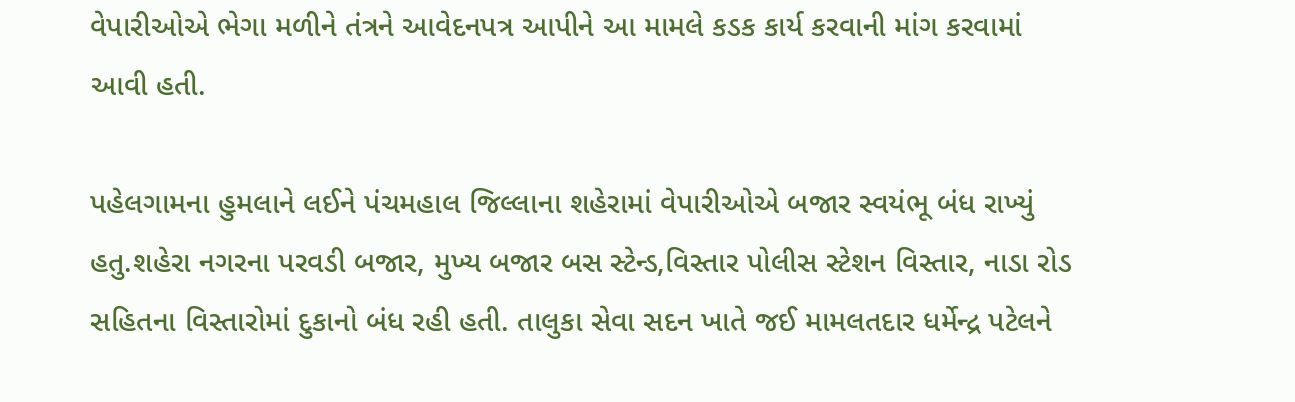વેપારીઓએ ભેગા મળીને તંત્રને આવેદનપત્ર આપીને આ મામલે કડક કાર્ય કરવાની માંગ કરવામાં આવી હતી.

પહેલગામના હુમલાને લઈને પંચમહાલ જિલ્લાના શહેરામાં વેપારીઓએ બજાર સ્વયંભૂ બંધ રાખ્યું હતુ.શહેરા નગરના પરવડી બજાર, મુખ્ય બજાર બસ સ્ટેન્ડ,વિસ્તાર પોલીસ સ્ટેશન વિસ્તાર, નાડા રોડ સહિતના વિસ્તારોમાં દુકાનો બંધ રહી હતી. તાલુકા સેવા સદન ખાતે જઈ મામલતદાર ધર્મેન્દ્ર પટેલને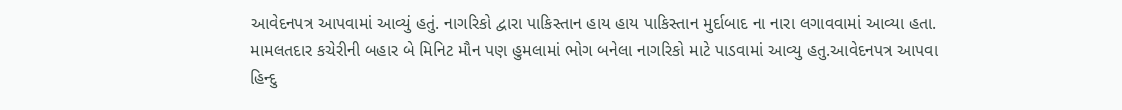આવેદનપત્ર આપવામાં આવ્યું હતું. નાગરિકો દ્વારા પાકિસ્તાન હાય હાય પાકિસ્તાન મુર્દાબાદ ના નારા લગાવવામાં આવ્યા હતા. મામલતદાર કચેરીની બહાર બે મિનિટ મૌન પણ હુમલામાં ભોગ બનેલા નાગરિકો માટે પાડવામાં આવ્યુ હતુ.આવેદનપત્ર આપવા હિન્દુ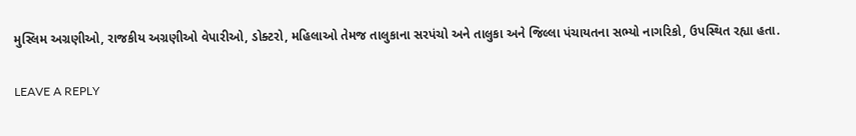મુસ્લિમ અગ્રણીઓ, રાજકીય અગ્રણીઓ વેપારીઓ, ડોક્ટરો, મહિલાઓ તેમજ તાલુકાના સરપંચો અને તાલુકા અને જિલ્લા પંચાયતના સભ્યો નાગરિકો, ઉપસ્થિત રહ્યા હતા.

LEAVE A REPLY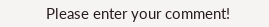Please enter your comment!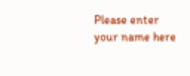Please enter your name here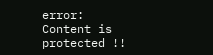error: Content is protected !!